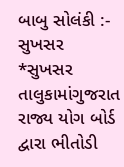બાબુ સોલંકી :- સુખસર
*સુખસર તાલુકામાંગુજરાત રાજ્ય યોગ બોર્ડ દ્વારા ભીતોડી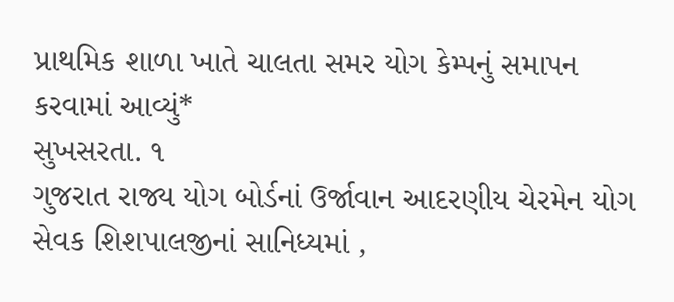પ્રાથમિક શાળા ખાતે ચાલતા સમર યોગ કેમ્પનું સમાપન કરવામાં આવ્યું*
સુખસરતા. ૧
ગુજરાત રાજ્ય યોગ બોર્ડનાં ઉર્જાવાન આદરણીય ચેરમેન યોગ સેવક શિશપાલજીનાં સાનિધ્યમાં ,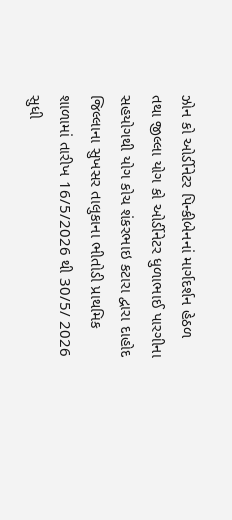ઝોન કો ઓર્ડીનેટર પિન્કીબેનનાં માર્ગદર્શન હેઠળ તથા જીલ્લા યોગ કો ઓર્ડીનેટર ધુળાભાઈ પારગીના સહયોગથી યોગ કોચ શંકરભાઇ કટારા દ્વારા દાહોદ જિલ્લાના સુખસર તાલુકાના ભીતોડી પ્રાથમિક શાળામાં તારીખ 16/5/2026 થી 30/5/ 2026 સુધી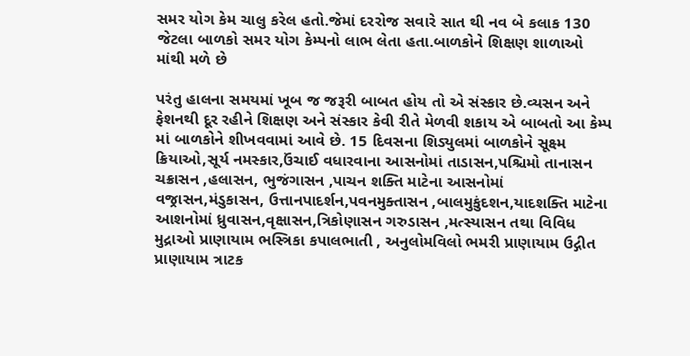સમર યોગ કેમ ચાલુ કરેલ હતો.જેમાં દરરોજ સવારે સાત થી નવ બે કલાક 130 જેટલા બાળકો સમર યોગ કેમ્પનો લાભ લેતા હતા.બાળકોને શિક્ષણ શાળાઓ માંથી મળે છે

પરંતુ હાલના સમયમાં ખૂબ જ જરૂરી બાબત હોય તો એ સંસ્કાર છે.વ્યસન અને ફેશનથી દૂર રહીને શિક્ષણ અને સંસ્કાર કેવી રીતે મેળવી શકાય એ બાબતો આ કેમ્પ માં બાળકોને શીખવવામાં આવે છે. 15 દિવસના શિડ્યુલમાં બાળકોને સૂક્ષ્મ ક્રિયાઓ,સૂર્ય નમસ્કાર,ઉંચાઈ વધારવાના આસનોમાં તાડાસન,પશ્ચિમો તાનાસન ચક્રાસન ,હલાસન, ભુજંગાસન ,પાચન શક્તિ માટેના આસનોમાં વજ્રાસન,મંડુકાસન, ઉત્તાનપાદર્શન,પવનમુક્તાસન ,બાલમુકુંદશન,યાદશક્તિ માટેના આશનોમાં ધ્રુવાસન,વૃક્ષાસન,ત્રિકોણાસન ગરુડાસન ,મત્સ્યાસન તથા વિવિધ મુદ્રાઓ પ્રાણાયામ ભસ્ત્રિકા કપાલભાતી , અનુલોમવિલો ભમરી પ્રાણાયામ ઉદ્ગીત પ્રાણાયામ ત્રાટક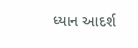ધ્યાન આદર્શ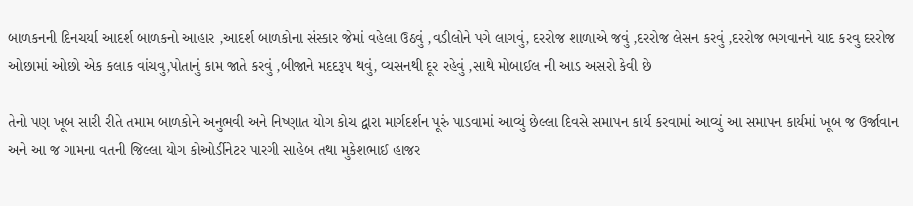બાળકનની દિનચર્યા આદર્શ બાળકનો આહાર ,આદર્શ બાળકોના સંસ્કાર જેમાં વહેલા ઉઠવું ,વડીલોને પગે લાગવું, દરરોજ શાળાએ જવું ,દરરોજ લેસન કરવું ,દરરોજ ભગવાનને યાદ કરવુ દરરોજ ઓછામાં ઓછો એક કલાક વાંચવુ,પોતાનું કામ જાતે કરવું ,બીજાને મદદરૂપ થવું, વ્યસનથી દૂર રહેવું ,સાથે મોબાઈલ ની આડ અસરો કેવી છે

તેનો પણ ખૂબ સારી રીતે તમામ બાળકોને અનુભવી અને નિષ્ણાત યોગ કોચ દ્વારા માર્ગદર્શન પૂરું પાડવામાં આવ્યું છેલ્લા દિવસે સમાપન કાર્ય કરવામાં આવ્યું આ સમાપન કાર્યમાં ખૂબ જ ઉર્જાવાન અને આ જ ગામના વતની જિલ્લા યોગ કોઓર્ડીનેટર પારગી સાહેબ તથા મુકેશભાઈ હાજર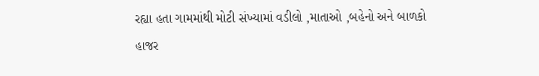રહ્યા હતા ગામમાંથી મોટી સંખ્યામાં વડીલો ,માતાઓ ,બહેનો અને બાળકો હાજર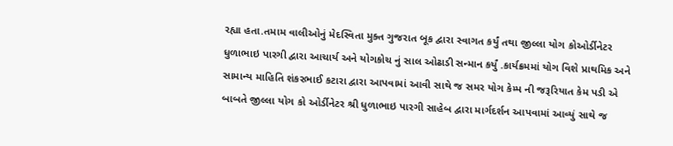રહ્યા હતા.તમામ વાલીઓનું મેદસ્વિતા મુક્ત ગુજરાત બૂક દ્વારા સ્વાગત કર્યું તથા જીલ્લા યોગ કોઓર્ડીનેટર ધુળાભાઇ પારગી દ્વારા આચાર્ય અને યોગકોચ નું સાલ ઓઢાડી સન્માન કર્યું .કાર્યક્રમમાં યોગ વિશે પ્રાથમિક અને સામાન્ય માહિતિ શંકરભાઈ કટારા દ્વારા આપવામાં આવી સાથે જ સમર યોગ કેમ્પ ની જરૂરિયાત કેમ પડી એ બાબતે જીલ્લા યોગ કો ઓર્ડીનેટર શ્રી ધુળાભાઇ પારગી સાહેબ દ્વારા માર્ગદર્શન આપવામાં આવ્યું સાથે જ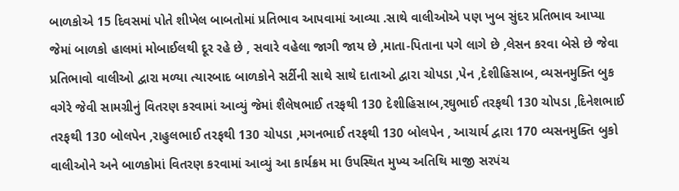બાળકોએ 15 દિવસમાં પોતે શીખેલ બાબતોમાં પ્રતિભાવ આપવામાં આવ્યા .સાથે વાલીઓએ પણ ખુબ સુંદર પ્રતિભાવ આપ્યા જેમાં બાળકો હાલમાં મોબાઈલથી દૂર રહે છે , સવારે વહેલા જાગી જાય છે ,માતા-પિતાના પગે લાગે છે ,લેસન કરવા બેસે છે જેવા પ્રતિભાવો વાલીઓ દ્વારા મળ્યા ત્યારબાદ બાળકોને સર્ટીની સાથે સાથે દાતાઓ દ્વારા ચોપડા ,પેન ,દેશીહિસાબ, વ્યસનમુક્તિ બુક વગેરે જેવી સામગ્રીનું વિતરણ કરવામાં આવ્યું જેમાં શૈલેષભાઈ તરફથી 130 દેશીહિસાબ,રઘુભાઈ તરફથી 130 ચોપડા ,દિનેશભાઈ તરફથી 130 બોલપેન ,રાહુલભાઈ તરફથી 130 ચોપડા ,મગનભાઈ તરફથી 130 બોલપેન , આચાર્ય દ્વારા 170 વ્યસનમુક્તિ બુકો વાલીઓને અને બાળકોમાં વિતરણ કરવામાં આવ્યું આ કાર્યક્રમ મા ઉપસ્થિત મુખ્ય અતિથિ માજી સરપંચ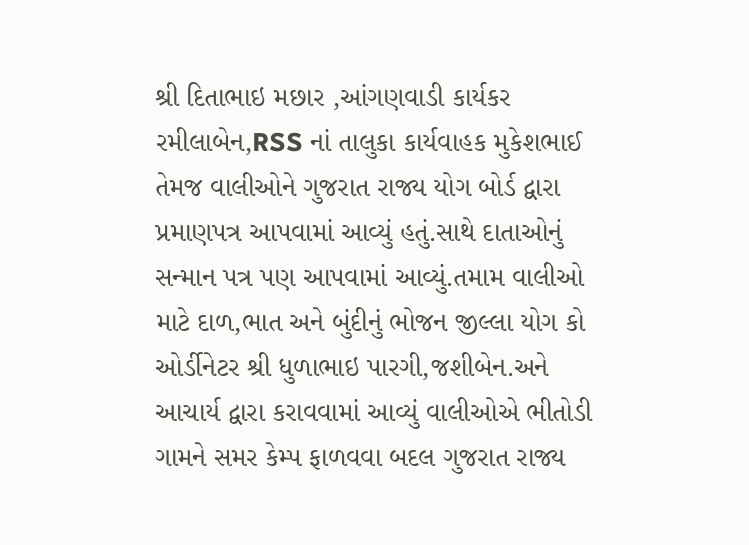શ્રી દિતાભાઇ મછાર ,આંગણવાડી કાર્યકર રમીલાબેન,RSS નાં તાલુકા કાર્યવાહક મુકેશભાઈ તેમજ વાલીઓને ગુજરાત રાજ્ય યોગ બોર્ડ દ્વારા પ્રમાણપત્ર આપવામાં આવ્યું હતું.સાથે દાતાઓનું સન્માન પત્ર પણ આપવામાં આવ્યું.તમામ વાલીઓ માટે દાળ,ભાત અને બુંદીનું ભોજન જીલ્લા યોગ કો ઓર્ડીનેટર શ્રી ધુળાભાઇ પારગી,જશીબેન.અને આચાર્ય દ્વારા કરાવવામાં આવ્યું વાલીઓએ ભીતોડી ગામને સમર કેમ્પ ફાળવવા બદલ ગુજરાત રાજ્ય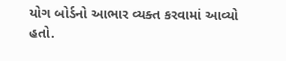યોગ બોર્ડનો આભાર વ્યક્ત કરવામાં આવ્યો હતો.